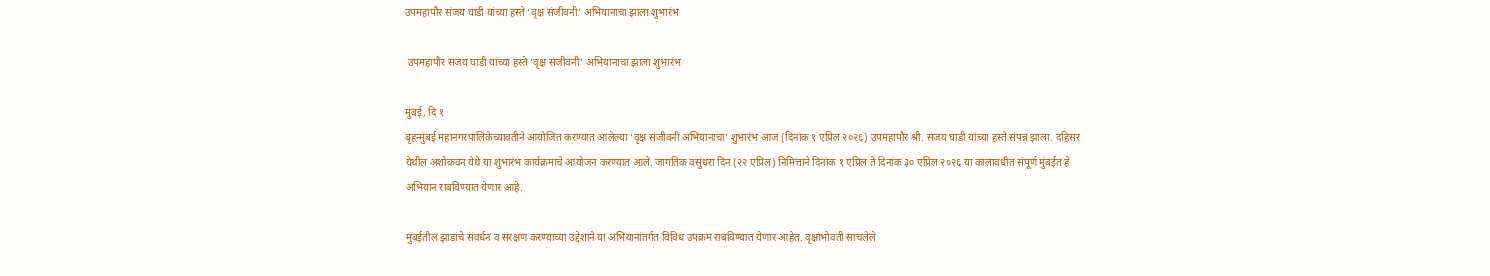उपमहापौर संजय घाडी यांच्या हस्ते ‘वृक्ष संजीवनी’ अभियानाचा झाला शुभारंभ

 उपमहापौर संजय घाडी यांच्या हस्ते ‘वृक्ष संजीवनी’ अभियानाचा झाला शुभारंभ

मुंबई, दि १
बृहन्मुंबई महानगरपालिकेच्यावतीने आयोजित करण्यात आलेल्या ‘वृक्ष संजीवनी अभियानाचा’ शुभारंभ आज (दिनांक १ एप्रिल २०२६) उपमहापौर श्री. संजय घाडी यांच्या हस्ते संपन्न झाला. दहिसर येथील अशोकवन येथे या शुभारंभ कार्यक्रमाचे आयोजन करण्यात आले. जागतिक वसुंधरा दिन (२२ एप्रिल) निमित्ताने दिनांक १ एप्रिल ते दिनांक ३० एप्रिल २०२६ या कालावधीत संपूर्ण मुंबईत हे अभियान राबविण्यात येणार आहे.

मुंबईतील झाडांचे संवर्धन व संरक्षण करण्याच्या उद्देशाने या अभियानांतर्गत विविध उपक्रम राबविण्यात येणार आहेत. वृक्षांभोवती साचलेले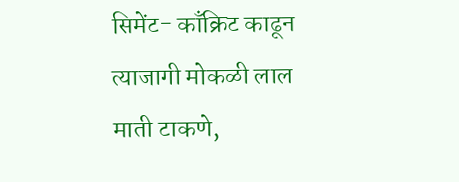सिमेंट- काँक्रिट काढून त्याजागी मोकळी लाल माती टाकणे,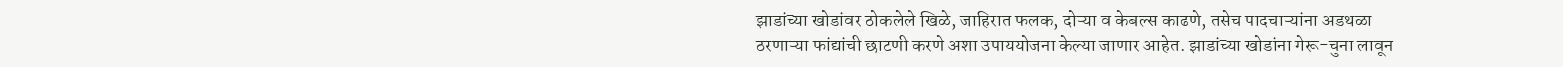झाडांच्या खोडांवर ठोकलेले खिळे, जाहिरात फलक, दोऱ्या व केबल्स काढणे, तसेच पादचाऱ्यांना अडथळा ठरणाऱ्या फांद्यांची छाटणी करणे अशा उपाययोजना केल्या जाणार आहेत. झाडांच्या खोडांना गेरू-चुना लावून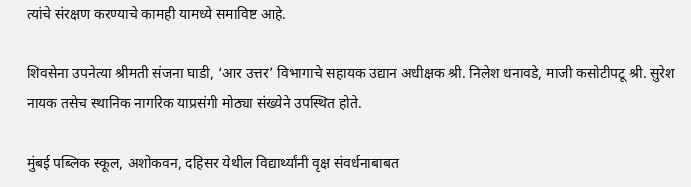त्यांचे संरक्षण करण्याचे कामही यामध्ये समाविष्ट आहे.

शिवसेना उपनेत्या श्रीमती संजना घाडी, ‘आर उत्तर’ विभागाचे सहायक उद्यान अधीक्षक श्री. निलेश धनावडे, माजी कसोटीपटू श्री. सुरेश नायक तसेच स्थानिक नागरिक याप्रसंगी मोठ्या संख्येने उपस्थित होते.

मुंबई पब्लिक स्कूल, अशोकवन, दहिसर येथील विद्यार्थ्यांनी वृक्ष संवर्धनाबाबत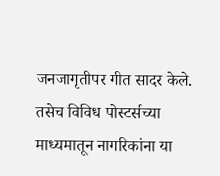जनजागृतीपर गीत सादर केले. तसेच विविध पोस्टर्सच्या माध्यमातून नागरिकांना या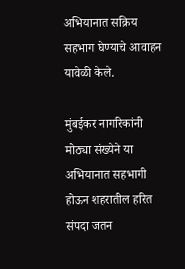अभियानात सक्रिय सहभाग घेण्याचे आवाहन यावेळी केले.

मुंबईकर नागरिकांनी मोठ्या संख्येने या अभियानात सहभागी होऊन शहरातील हरित संपदा जतन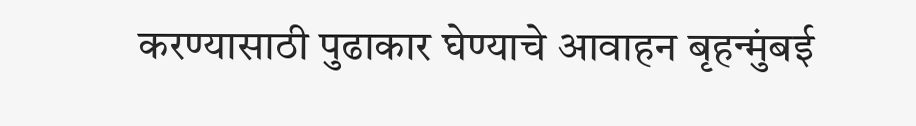करण्यासाठी पुढाकार घेण्याचे आवाहन बृहन्मुंबई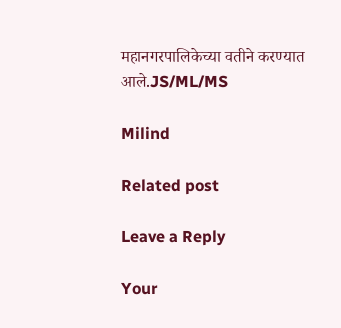महानगरपालिकेच्या वतीने करण्यात आले.JS/ML/MS

Milind

Related post

Leave a Reply

Your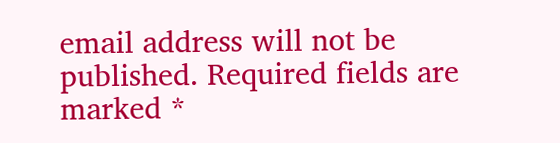email address will not be published. Required fields are marked *